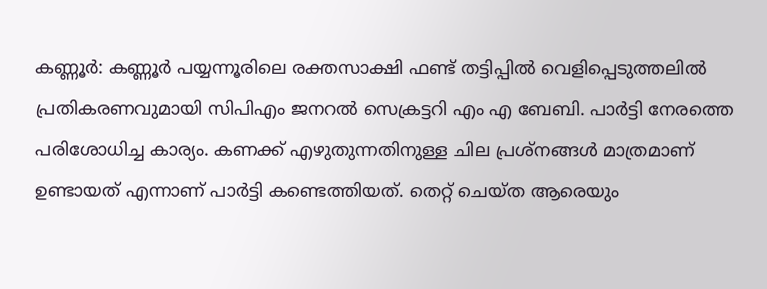കണ്ണൂര്‍: കണ്ണൂര്‍ പയ്യന്നൂരിലെ രക്തസാക്ഷി ഫണ്ട് തട്ടിപ്പില്‍ വെളിപ്പെടുത്തലില്‍ പ്രതികരണവുമായി സിപിഎം ജനറല്‍ സെക്രട്ടറി എം എ ബേബി. പാര്‍ട്ടി നേരത്തെ പരിശോധിച്ച കാര്യം. കണക്ക് എഴുതുന്നതിനുള്ള ചില പ്രശ്‌നങ്ങള്‍ മാത്രമാണ് ഉണ്ടായത് എന്നാണ് പാര്‍ട്ടി കണ്ടെത്തിയത്. തെറ്റ് ചെയ്ത ആരെയും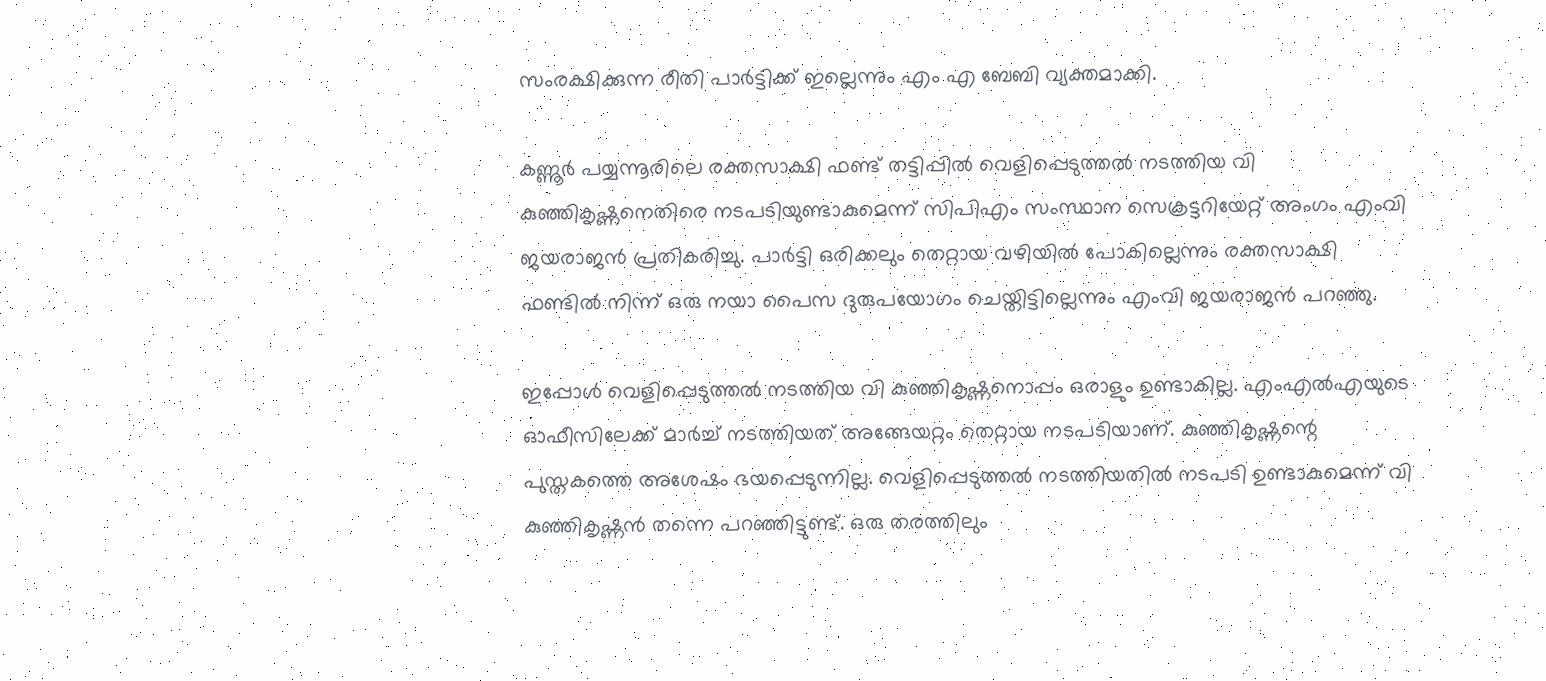സംരക്ഷിക്കുന്ന രീതി പാര്‍ട്ടിക്ക് ഇല്ലെന്നും എം എ ബേബി വ്യക്തമാക്കി.

കണ്ണൂര്‍ പയ്യന്നൂരിലെ രക്തസാക്ഷി ഫണ്ട് തട്ടിപ്പില്‍ വെളിപ്പെടുത്തല്‍ നടത്തിയ വി കുഞ്ഞികൃഷ്ണനെതിരെ നടപടിയുണ്ടാകുമെന്ന് സിപിഎം സംസ്ഥാന സെക്രട്ടറിയേറ്റ് അംഗം എംവി ജയരാജന്‍ പ്രതികരിച്ചു. പാര്‍ട്ടി ഒരിക്കലും തെറ്റായ വഴിയില്‍ പോകില്ലെന്നും രക്തസാക്ഷി ഫണ്ടില്‍ നിന്ന് ഒരു നയാ പൈസ ദുരുപയോഗം ചെയ്തിട്ടില്ലെന്നും എംവി ജയരാജന്‍ പറഞ്ഞു.

ഇപ്പോള്‍ വെളിപ്പെടുത്തല്‍ നടത്തിയ വി കുഞ്ഞികൃഷ്ണനൊപ്പം ഒരാളും ഉണ്ടാകില്ല. എംഎല്‍എയുടെ ഓഫീസിലേക്ക് മാര്‍ച്ച് നടത്തിയത് അങ്ങേയറ്റം തെറ്റായ നടപടിയാണ്. കുഞ്ഞികൃഷ്ണന്റെ പുസ്തകത്തെ അശേഷം ഭയപ്പെടുന്നില്ല. വെളിപ്പെടുത്തല്‍ നടത്തിയതില്‍ നടപടി ഉണ്ടാകുമെന്ന് വി കുഞ്ഞികൃഷ്ണന്‍ തന്നെ പറഞ്ഞിട്ടുണ്ട്. ഒരു തരത്തിലും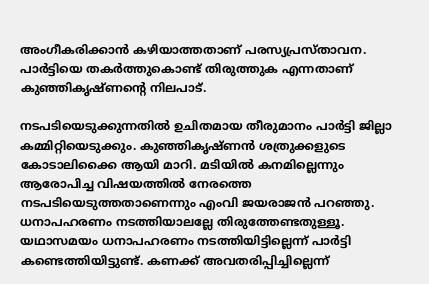അംഗീകരിക്കാന്‍ കഴിയാത്തതാണ് പരസ്യപ്രസ്താവന. പാര്‍ട്ടിയെ തകര്‍ത്തുകൊണ്ട് തിരുത്തുക എന്നതാണ് കുഞ്ഞികൃഷ്ണന്റെ നിലപാട്.

നടപടിയെടുക്കുന്നതില്‍ ഉചിതമായ തീരുമാനം പാര്‍ട്ടി ജില്ലാ കമ്മിറ്റിയെടുക്കും. കുഞ്ഞികൃഷ്ണന്‍ ശത്രുക്കളുടെ കോടാലിക്കൈ ആയി മാറി. മടിയില്‍ കനമില്ലെന്നും ആരോപിച്ച വിഷയത്തില്‍ നേരത്തെ നടപടിയെടുത്തതാണെന്നും എംവി ജയരാജന്‍ പറഞ്ഞു. ധനാപഹരണം നടത്തിയാലല്ലേ തിരുത്തേണ്ടതുള്ളൂ. യഥാസമയം ധനാപഹരണം നടത്തിയിട്ടില്ലെന്ന് പാര്‍ട്ടി കണ്ടെത്തിയിട്ടുണ്ട്. കണക്ക് അവതരിപ്പിച്ചില്ലെന്ന്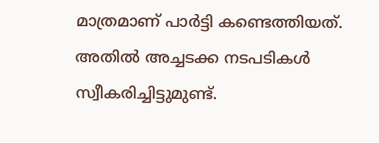മാത്രമാണ് പാര്‍ട്ടി കണ്ടെത്തിയത്. അതില്‍ അച്ചടക്ക നടപടികള്‍ സ്വീകരിച്ചിട്ടുമുണ്ട്.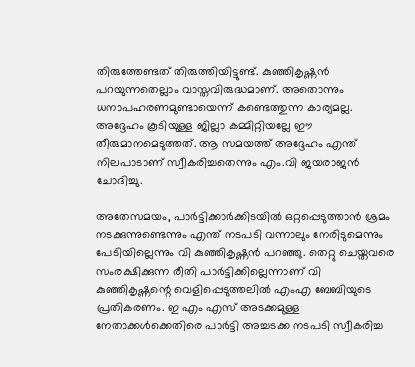തിരുത്തേണ്ടത് തിരുത്തിയിട്ടുണ്ട്. കുഞ്ഞികൃഷ്ണന്‍ പറയുന്നതെല്ലാം വാസ്തവിരുദ്ധമാണ്. അതൊന്നും ധനാപഹരണമുണ്ടായെന്ന് കണ്ടെത്തുന്ന കാര്യമല്ല. അദ്ദേഹം കൂടിയുള്ള ജില്ലാ കമ്മിറ്റിയല്ലേ ഈ തീരുമാനമെടുത്തത്. ആ സമയത്ത് അദ്ദേഹം എന്ത് നിലപാടാണ് സ്വീകരിച്ചതെന്നും എം.വി ജയരാജന്‍ ചോദിച്ചു.

അതേസമയം, പാര്‍ട്ടിക്കാര്‍ക്കിടയില്‍ ഒറ്റപ്പെടുത്താന്‍ ശ്രമം നടക്കുന്നുണ്ടെന്നും എന്ത് നടപടി വന്നാലും നേരിടുമെന്നും പേടിയില്ലെന്നും വി കുഞ്ഞികൃഷ്ണന്‍ പറഞ്ഞു. തെറ്റു ചെയ്തവരെ സംരക്ഷിക്കുന്ന രീതി പാര്‍ട്ടിക്കില്ലെന്നാണ് വി കുഞ്ഞികൃഷ്ണന്റെ വെളിപ്പെടുത്തലില്‍ എംഎ ബേബിയുടെ പ്രതികരണം. ഇ എം എസ് അടക്കമുള്ള നേതാക്കള്‍ക്കെതിരെ പാര്‍ട്ടി അച്ചടക്ക നടപടി സ്വീകരിച്ച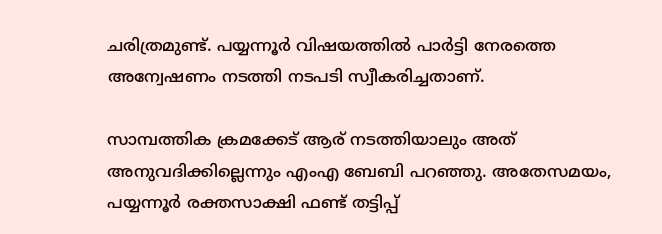ചരിത്രമുണ്ട്. പയ്യന്നൂര്‍ വിഷയത്തില്‍ പാര്‍ട്ടി നേരത്തെ അന്വേഷണം നടത്തി നടപടി സ്വീകരിച്ചതാണ്.

സാമ്പത്തിക ക്രമക്കേട് ആര് നടത്തിയാലും അത് അനുവദിക്കില്ലെന്നും എംഎ ബേബി പറഞ്ഞു. അതേസമയം, പയ്യന്നൂര്‍ രക്തസാക്ഷി ഫണ്ട് തട്ടിപ്പ്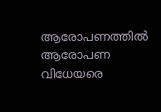ആരോപണത്തില്‍ ആരോപണ വിധേയരെ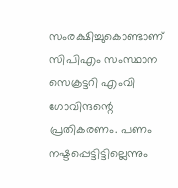സംരക്ഷിച്ചുകൊണ്ടാണ് സിപിഎം സംസ്ഥാന സെക്രട്ടറി എംവി ഗോവിന്ദന്റെ പ്രതികരണം. പണം നഷ്ടപ്പെട്ടിട്ടില്ലെന്നും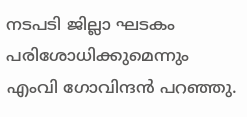നടപടി ജില്ലാ ഘടകം പരിശോധിക്കുമെന്നും എംവി ഗോവിന്ദന്‍ പറഞ്ഞു.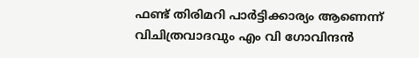ഫണ്ട് തിരിമറി പാര്‍ട്ടിക്കാര്യം ആണെന്ന് വിചിത്രവാദവും എം വി ഗോവിന്ദന്‍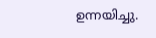ഉന്നയിച്ചു.